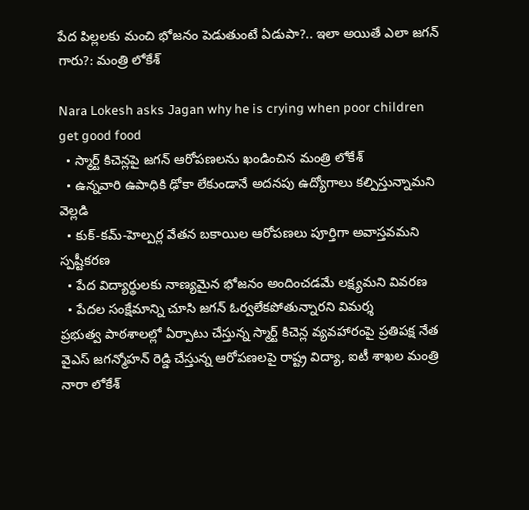పేద పిల్లలకు మంచి భోజనం పెడుతుంటే ఏడుపా?.. ఇలా అయితే ఎలా జ‌గ‌న్ గారు?: మంత్రి లోకేశ్‌

Nara Lokesh asks Jagan why he is crying when poor children get good food
  • స్మార్ట్ కిచెన్లపై జగన్ ఆరోపణలను ఖండించిన మంత్రి లోకేశ్
  • ఉన్నవారి ఉపాధికి ఢోకా లేకుండానే అదనపు ఉద్యోగాలు కల్పిస్తున్నామని వెల్లడి
  • కుక్-కమ్-హెల్పర్ల వేతన బకాయిల ఆరోపణలు పూర్తిగా అవాస్తవమని స్పష్టీకరణ
  • పేద విద్యార్థులకు నాణ్యమైన భోజనం అందించడమే లక్ష్యమని వివరణ
  • పేదల సంక్షేమాన్ని చూసి జగన్ ఓర్వలేకపోతున్నారని విమర్శ
ప్రభుత్వ పాఠశాలల్లో ఏర్పాటు చేస్తున్న స్మార్ట్ కిచెన్ల వ్యవహారంపై ప్రతిపక్ష నేత వైఎస్ జగన్మోహన్ రెడ్డి చేస్తున్న ఆరోపణలపై రాష్ట్ర విద్యా, ఐటీ శాఖల మంత్రి నారా లోకేశ్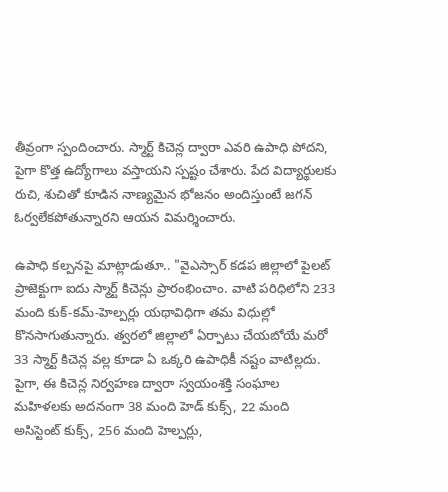తీవ్రంగా స్పందించారు. స్మార్ట్ కిచెన్ల ద్వారా ఎవరి ఉపాధి పోదని, పైగా కొత్త ఉద్యోగాలు వస్తాయని స్పష్టం చేశారు. పేద విద్యార్థులకు రుచి, శుచితో కూడిన నాణ్యమైన భోజనం అందిస్తుంటే జగన్ ఓర్వలేకపోతున్నారని ఆయన విమర్శించారు.

ఉపాధి కల్పనపై మాట్లాడుతూ.. "వైఎస్సార్ కడప జిల్లాలో పైలట్ ప్రాజెక్టుగా ఐదు స్మార్ట్ కిచెన్లు ప్రారంభించాం. వాటి పరిధిలోని 233 మంది కుక్-కమ్-హెల్పర్లు యథావిధిగా తమ విధుల్లో కొనసాగుతున్నారు. త్వరలో జిల్లాలో ఏర్పాటు చేయబోయే మరో 33 స్మార్ట్ కిచెన్ల వల్ల కూడా ఏ ఒక్కరి ఉపాధికీ నష్టం వాటిల్లదు. పైగా, ఈ కిచెన్ల నిర్వహణ ద్వారా స్వయంశక్తి సంఘాల మహిళలకు అదనంగా 38 మంది హెడ్ కుక్స్, 22 మంది అసిస్టెంట్ కుక్స్, 256 మంది హెల్పర్లు,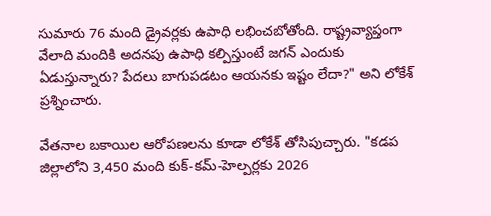సుమారు 76 మంది డ్రైవర్లకు ఉపాధి లభించబోతోంది. రాష్ట్రవ్యాప్తంగా వేలాది మందికి అదనపు ఉపాధి కల్పిస్తుంటే జగన్ ఎందుకు ఏడుస్తున్నారు? పేదలు బాగుపడటం ఆయనకు ఇష్టం లేదా?" అని లోకేశ్ ప్రశ్నించారు.

వేతనాల బకాయిల ఆరోపణలను కూడా లోకేశ్ తోసిపుచ్చారు. "కడప జిల్లాలోని 3,450 మంది కుక్-కమ్-హెల్పర్లకు 2026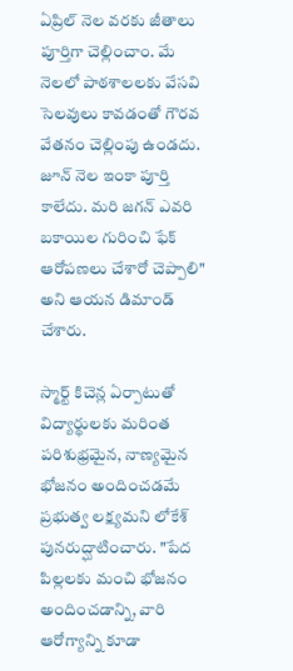ఏప్రిల్ నెల వరకు జీతాలు పూర్తిగా చెల్లించాం. మే నెలలో పాఠశాలలకు వేసవి సెలవులు కావడంతో గౌరవ వేతనం చెల్లింపు ఉండదు. జూన్ నెల ఇంకా పూర్తి కాలేదు. మరి జగన్ ఎవరి బకాయిల గురించి ఫేక్ ఆరోపణలు చేశారో చెప్పాలి" అని ఆయన డిమాండ్ చేశారు.

స్మార్ట్ కిచెన్ల ఏర్పాటుతో విద్యార్థులకు మరింత పరిశుభ్రమైన, నాణ్యమైన భోజనం అందించడమే ప్రభుత్వ లక్ష్యమని లోకేశ్ పునరుద్ఘాటించారు. "పేద పిల్లలకు మంచి భోజనం అందించడాన్ని, వారి ఆరోగ్యాన్ని కూడా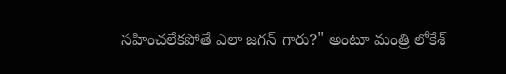సహించలేకపోతే ఎలా జగన్ గారు?" అంటూ మంత్రి లోకేశ్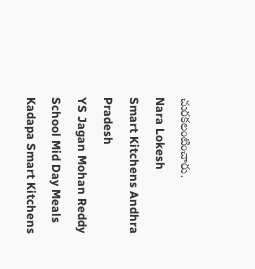చుర‌క‌లంటించారు.
Nara Lokesh
Smart Kitchens Andhra Pradesh
YS Jagan Mohan Reddy
School Mid Day Meals
Kadapa Smart Kitchens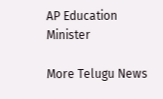AP Education Minister

More Telugu News